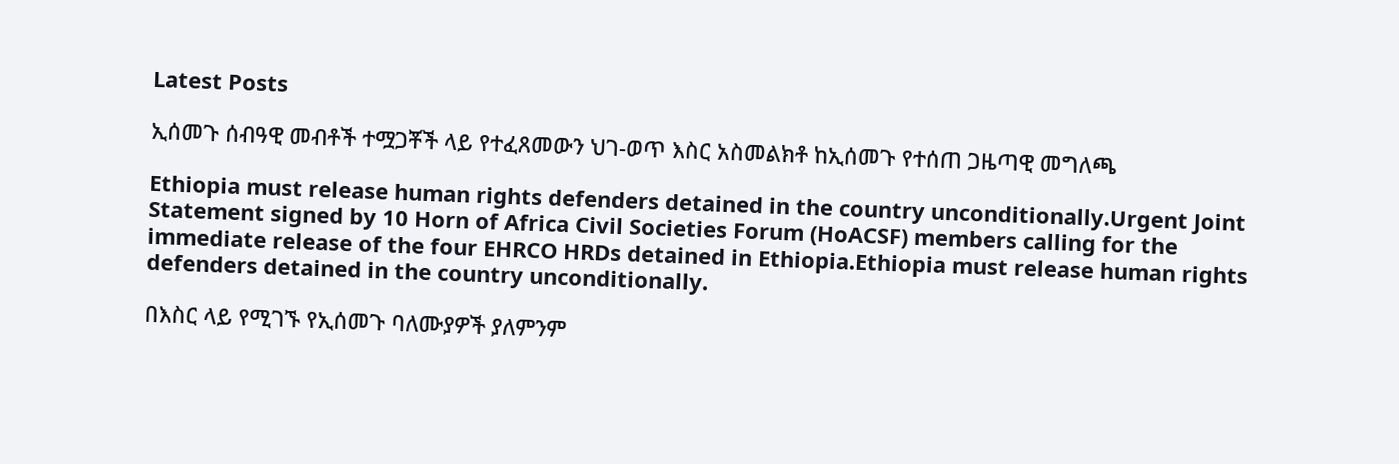Latest Posts

ኢሰመጉ ሰብዓዊ መብቶች ተሟጋቾች ላይ የተፈጸመውን ህገ-ወጥ እስር አስመልክቶ ከኢሰመጉ የተሰጠ ጋዜጣዊ መግለጫ

Ethiopia must release human rights defenders detained in the country unconditionally.Urgent Joint Statement signed by 10 Horn of Africa Civil Societies Forum (HoACSF) members calling for the immediate release of the four EHRCO HRDs detained in Ethiopia.Ethiopia must release human rights defenders detained in the country unconditionally.

በእስር ላይ የሚገኙ የኢሰመጉ ባለሙያዎች ያለምንም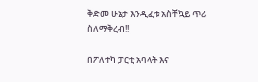ቅድመ ሁኔታ እንዲፈቱ አስቸኳይ ጥሪ ስለማቅረብ!!

በፖለተካ ፓርቲ አባላት እና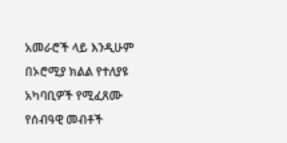አመራሮች ላይ እንዲሁም በኦሮሚያ ክልል የተለያዩ አካባቢዎች የሚፈጸሙ የሰብዓዊ መብቶች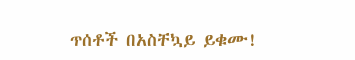ጥሰቶች በአስቸኳይ ይቁሙ!